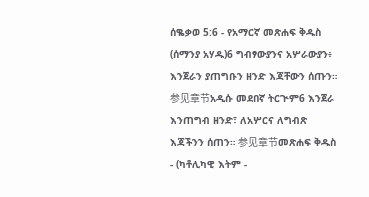ሰቈቃወ 5:6 - የአማርኛ መጽሐፍ ቅዱስ (ሰማንያ አሃዱ)6 ግብፃውያንና አሦራውያን፥ እንጀራን ያጠግቡን ዘንድ እጃቸውን ሰጡን። 参见章节አዲሱ መደበኛ ትርጒም6 እንጀራ እንጠግብ ዘንድ፣ ለአሦርና ለግብጽ እጃችንን ሰጠን። 参见章节መጽሐፍ ቅዱስ - (ካቶሊካዊ እትም -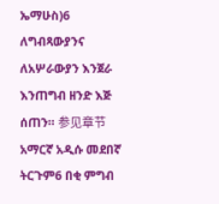ኤማሁስ)6 ለግብጻውያንና ለአሦራውያን እንጀራ እንጠግብ ዘንድ እጅ ሰጠን። 参见章节አማርኛ አዲሱ መደበኛ ትርጉም6 በቂ ምግብ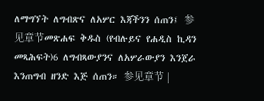ለማግኘት ለግብጽና ለአሦር እጃችንን ሰጠን፤ 参见章节መጽሐፍ ቅዱስ (የብሉይና የሐዲስ ኪዳን መጻሕፍት)6 ለግብጻውያንና ለአሦራውያን እንጀራ እንጠግብ ዘንድ እጅ ሰጠን። 参见章节 |